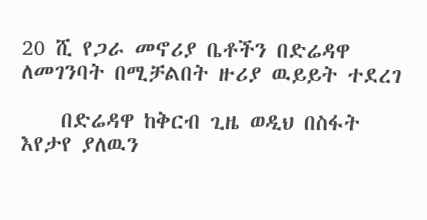20 ሺ የጋራ መኖሪያ ቤቶችን በድሬዳዋ ለመገንባት በሚቻልበት ዙሪያ ዉይይት ተደረገ

    በድሬዳዋ ከቅርብ ጊዜ ወዲህ በስፋት እየታየ ያለዉን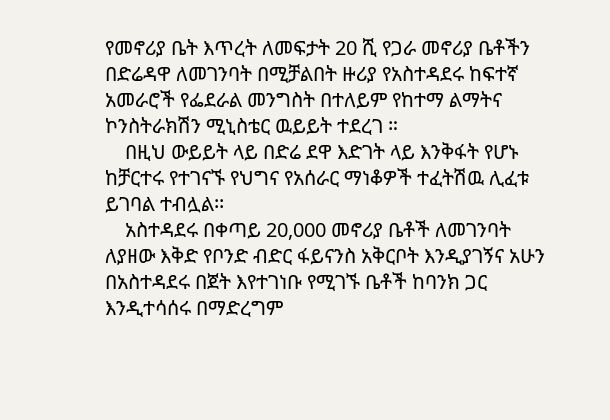የመኖሪያ ቤት እጥረት ለመፍታት 20 ሺ የጋራ መኖሪያ ቤቶችን በድሬዳዋ ለመገንባት በሚቻልበት ዙሪያ የአስተዳደሩ ከፍተኛ አመራሮች የፌደራል መንግስት በተለይም የከተማ ልማትና ኮንስትራክሽን ሚኒስቴር ዉይይት ተደረገ ።
    በዚህ ውይይት ላይ በድሬ ደዋ እድገት ላይ እንቅፋት የሆኑ ከቻርተሩ የተገናኙ የህግና የአሰራር ማነቆዎች ተፈትሽዉ ሊፈቱ ይገባል ተብሏል፡፡
    አስተዳደሩ በቀጣይ 20,000 መኖሪያ ቤቶች ለመገንባት ለያዘው እቅድ የቦንድ ብድር ፋይናንስ አቅርቦት እንዲያገኝና አሁን በአስተዳደሩ በጀት እየተገነቡ የሚገኙ ቤቶች ከባንክ ጋር እንዲተሳሰሩ በማድረግም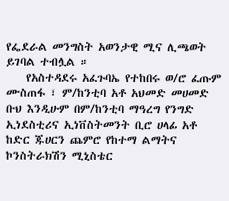የፌደራል መንግስት አወንታዊ ሚና ሊጫወት ይገባል ተብሏል ።
    የአስተዳደሩ አፈጉባኤ የተከበሩ ወ/ሮ ፈጡም ሙስጠፋ ፣ ም/ከንቲባ አቶ አህመድ መሀመድ ቡህ እንዲሁም በም/ከንቲባ ማዓረግ የንግድ ኢነደስቲሪና ኢነቨስትመንት ቢሮ ሀላፊ አቶ ከድር ጁሀርን ጨምሮ የከተማ ልማትና ኮንስትራክሽን ሚኒስቴር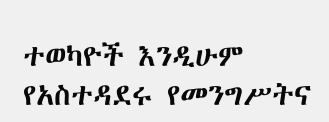ተወካዮች እንዲሁም የአስተዳደሩ የመንግሥትና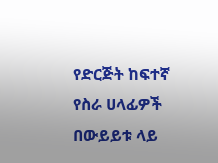የድርጅት ከፍተኛ የስራ ሀላፊዎች በውይይቱ ላይ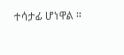ተሳታፊ ሆነዋል ።